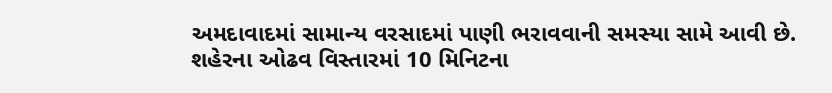અમદાવાદમાં સામાન્ય વરસાદમાં પાણી ભરાવવાની સમસ્યા સામે આવી છે. શહેરના ઓઢવ વિસ્તારમાં 10 મિનિટના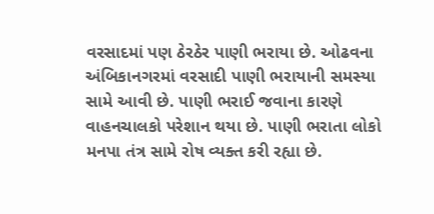વરસાદમાં પણ ઠેરઠેર પાણી ભરાયા છે. ઓઢવના અંબિકાનગરમાં વરસાદી પાણી ભરાયાની સમસ્યા સામે આવી છે. પાણી ભરાઈ જવાના કારણે વાહનચાલકો પરેશાન થયા છે. પાણી ભરાતા લોકો મનપા તંત્ર સામે રોષ વ્યક્ત કરી રહ્યા છે.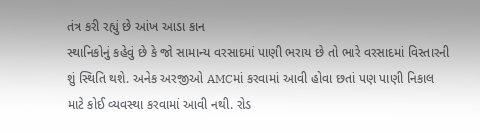તંત્ર કરી રહ્યું છે આંખ આડા કાન
સ્થાનિકોનું કહેવું છે કે જો સામાન્ય વરસાદમાં પાણી ભરાય છે તો ભારે વરસાદમાં વિસ્તારની શું સ્થિતિ થશે. અનેક અરજીઓ AMCમાં કરવામાં આવી હોવા છતાં પણ પાણી નિકાલ માટે કોઈ વ્યવસ્થા કરવામાં આવી નથી. રોડ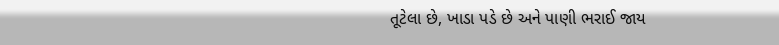તૂટેલા છે, ખાડા પડે છે અને પાણી ભરાઈ જાય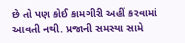છે તો પણ કોઈ કામગીરી અહીં કરવામાં આવતી નથી. પ્રજાની સમસ્યા સામે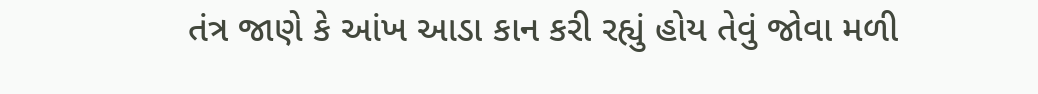તંત્ર જાણે કે આંખ આડા કાન કરી રહ્યું હોય તેવું જોવા મળી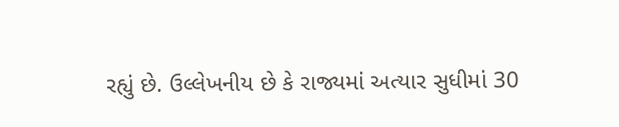રહ્યું છે. ઉલ્લેખનીય છે કે રાજ્યમાં અત્યાર સુધીમાં 30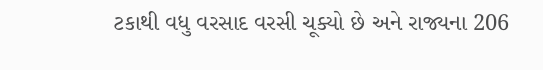ટકાથી વધુ વરસાદ વરસી ચૂક્યો છે અને રાજ્યના 206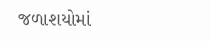જળાશયોમાં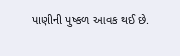પાણીની પુષ્કળ આવક થઈ છે.